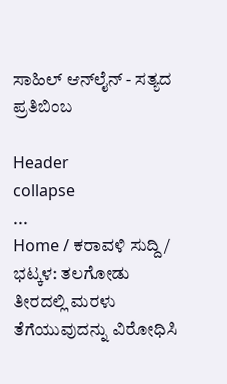ಸಾಹಿಲ್ ಆನ್‌ಲೈನ್ - ಸತ್ಯದ ಪ್ರತಿಬಿಂಬ

Header
collapse
...
Home / ಕರಾವಳಿ ಸುದ್ದಿ / ಭಟ್ಕಳ: ತಲಗೋಡು ತೀರದಲ್ಲಿ ಮರಳು ತೆಗೆಯುವುದನ್ನು ವಿರೋಧಿಸಿ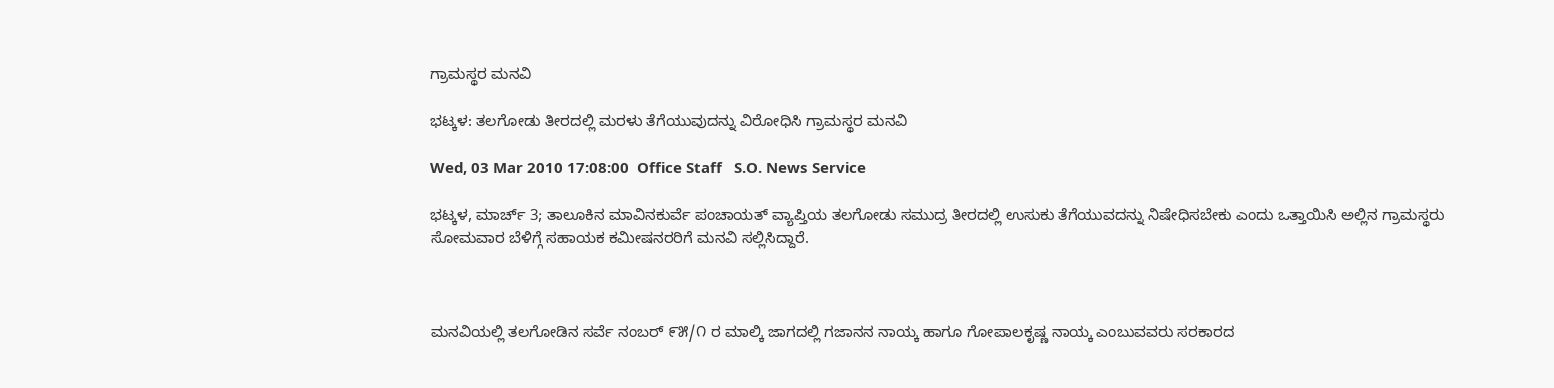ಗ್ರಾಮಸ್ಥರ ಮನವಿ

ಭಟ್ಕಳ: ತಲಗೋಡು ತೀರದಲ್ಲಿ ಮರಳು ತೆಗೆಯುವುದನ್ನು ವಿರೋಧಿಸಿ ಗ್ರಾಮಸ್ಥರ ಮನವಿ

Wed, 03 Mar 2010 17:08:00  Office Staff   S.O. News Service

ಭಟ್ಕಳ, ಮಾರ್ಚ್ 3; ತಾಲೂಕಿನ ಮಾವಿನಕುರ್ವೆ ಪಂಚಾಯತ್ ವ್ಯಾಪ್ತಿಯ ತಲಗೋಡು ಸಮುದ್ರ ತೀರದಲ್ಲಿ ಉಸುಕು ತೆಗೆಯುವದನ್ನು ನಿಷೇಧಿಸಬೇಕು ಎಂದು ಒತ್ತಾಯಿಸಿ ಅಲ್ಲಿನ ಗ್ರಾಮಸ್ಥರು ಸೋಮವಾರ ಬೆಳಿಗ್ಗೆ ಸಹಾಯಕ ಕಮೀಷನರರಿಗೆ ಮನವಿ ಸಲ್ಲಿಸಿದ್ದಾರೆ.



ಮನವಿಯಲ್ಲಿ ತಲಗೋಡಿನ ಸರ್ವೆ ನಂಬರ್ ೯೫/೧ ರ ಮಾಲ್ಕಿ ಜಾಗದಲ್ಲಿ ಗಜಾನನ ನಾಯ್ಕ ಹಾಗೂ ಗೋಪಾಲಕೃಷ್ಣ ನಾಯ್ಕ ಎಂಬುವವರು ಸರಕಾರದ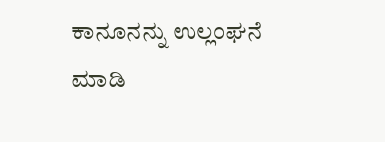ಕಾನೂನನ್ನು ಉಲ್ಲಂಘನೆ ಮಾಡಿ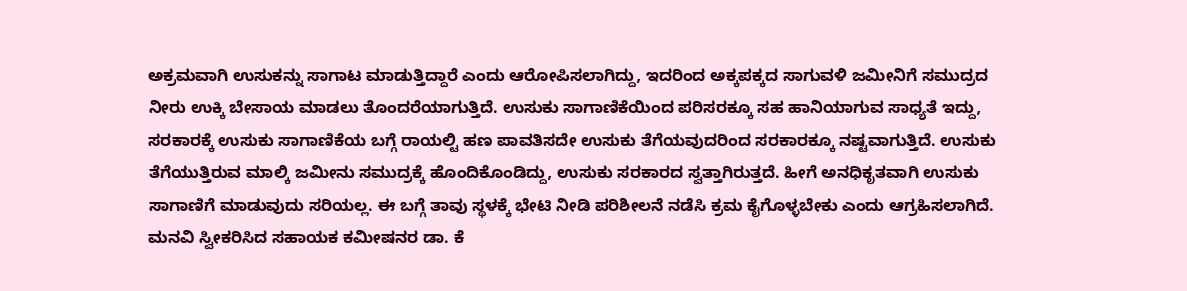ಅಕ್ರಮವಾಗಿ ಉಸುಕನ್ನು ಸಾಗಾಟ ಮಾಡುತ್ತಿದ್ದಾರೆ ಎಂದು ಆರೋಪಿಸಲಾಗಿದ್ದು, ಇದರಿಂದ ಅಕ್ಕಪಕ್ಕದ ಸಾಗುವಳಿ ಜಮೀನಿಗೆ ಸಮುದ್ರದ ನೀರು ಉಕ್ಕಿ ಬೇಸಾಯ ಮಾಡಲು ತೊಂದರೆಯಾಗುತ್ತಿದೆ. ಉಸುಕು ಸಾಗಾಣಿಕೆಯಿಂದ ಪರಿಸರಕ್ಕೂ ಸಹ ಹಾನಿಯಾಗುವ ಸಾಧ್ಯತೆ ಇದ್ದು, ಸರಕಾರಕ್ಕೆ ಉಸುಕು ಸಾಗಾಣಿಕೆಯ ಬಗ್ಗೆ ರಾಯಲ್ಟಿ ಹಣ ಪಾವತಿಸದೇ ಉಸುಕು ತೆಗೆಯವುದರಿಂದ ಸರಕಾರಕ್ಕೂ ನಷ್ಟವಾಗುತ್ತಿದೆ. ಉಸುಕು ತೆಗೆಯುತ್ತಿರುವ ಮಾಲ್ಕಿ ಜಮೀನು ಸಮುದ್ರಕ್ಕೆ ಹೊಂದಿಕೊಂಡಿದ್ದು, ಉಸುಕು ಸರಕಾರದ ಸ್ವತ್ತಾಗಿರುತ್ತದೆ. ಹೀಗೆ ಅನಧಿಕೃತವಾಗಿ ಉಸುಕು ಸಾಗಾಣಿಗೆ ಮಾಡುವುದು ಸರಿಯಲ್ಲ. ಈ ಬಗ್ಗೆ ತಾವು ಸ್ಥಳಕ್ಕೆ ಭೇಟಿ ನೀಡಿ ಪರಿಶೀಲನೆ ನಡೆಸಿ ಕ್ರಮ ಕೈಗೊಳ್ಳಬೇಕು ಎಂದು ಆಗ್ರಹಿಸಲಾಗಿದೆ. ಮನವಿ ಸ್ವೀಕರಿಸಿದ ಸಹಾಯಕ ಕಮೀಷನರ ಡಾ. ಕೆ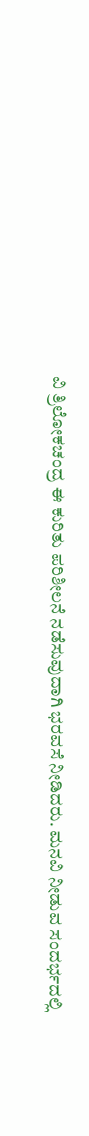ವಿ ತ್ರಿಲೋಕಚಂದ್ರ ಈ ಕುರಿತು ಪರಿಶೀಲನೆ ನಡೆಸುವುದಾಗಿ ಭರವಸೆ ನೀಡಿದರು. ಮನವಿ ನೀಡುವ ಸಂದರ್ಭದಲ್ಲಿ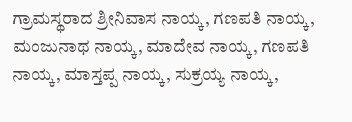ಗ್ರಾಮಸ್ಥರಾದ ಶ್ರೀನಿವಾಸ ನಾಯ್ಕ, ಗಣಪತಿ ನಾಯ್ಕ, ಮಂಜುನಾಥ ನಾಯ್ಕ, ಮಾದೇವ ನಾಯ್ಕ, ಗಣಪತಿ ನಾಯ್ಕ, ಮಾಸ್ತಪ್ಪ ನಾಯ್ಕ, ಸುಕ್ರಯ್ಯ ನಾಯ್ಕ,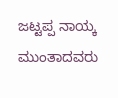ಜಟ್ಟಪ್ಪ ನಾಯ್ಕ ಮುಂತಾದವರು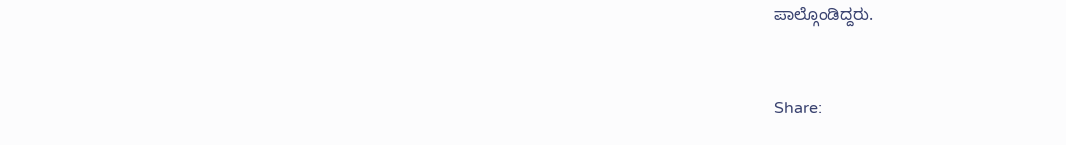ಪಾಲ್ಗೊಂಡಿದ್ದರು.


Share: